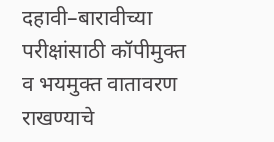दहावी–बारावीच्या परीक्षांसाठी कॉपीमुक्त व भयमुक्त वातावरण राखण्याचे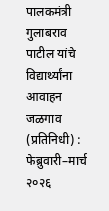पालकमंत्री गुलाबराव पाटील यांचे विद्यार्थ्यांना आवाहन
जळगाव (प्रतिनिधी) : फेब्रुवारी–मार्च २०२६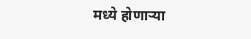मध्ये होणाऱ्या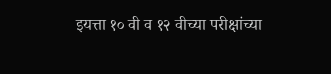इयत्ता १० वी व १२ वीच्या परीक्षांच्या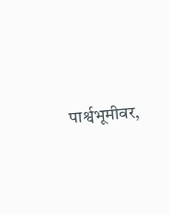पार्श्वभूमीवर,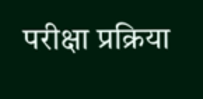परीक्षा प्रक्रिया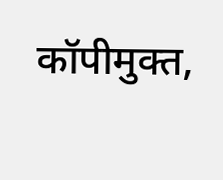कॉपीमुक्त,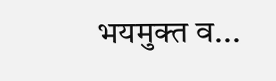भयमुक्त व...